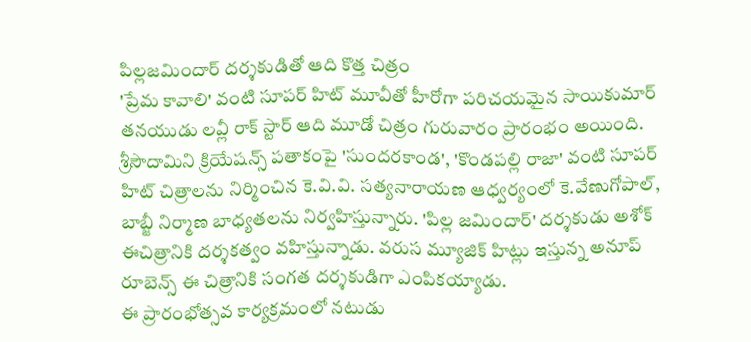పిల్లజమిందార్ దర్శకుడితో ఆది కొత్త చిత్రం
'ప్రేమ కావాలి' వంటి సూపర్ హిట్ మూవీతో హీరోగా పరిచయమైన సాయికుమార్ తనయుడు లవ్లీ రాక్ స్టార్ ఆది మూడో చిత్రం గురువారం ప్రారంభం అయింది. శ్రీసౌదామిని క్రియేషన్స్ పతాకంపై 'సుందరకాండ', 'కొండపల్లి రాజా' వంటి సూపర్ హిట్ చిత్రాలను నిర్మించిన కె.వి.వి. సత్యనారాయణ ఆధ్వర్యంలో కె.వేణుగోపాల్, బాబ్జీ నిర్మాణ బాధ్యతలను నిర్వహిస్తున్నారు. 'పిల్ల జమిందార్' దర్శకుడు అశోక్ ఈచిత్రానికి దర్శకత్వం వహిస్తున్నాడు. వరుస మ్యూజిక్ హిట్లు ఇస్తున్న అనూప్ రూబెన్స్ ఈ చిత్రానికి సంగత దర్శకుడిగా ఎంపికయ్యాడు.
ఈ ప్రారంభోత్సవ కార్యక్రమంలో నటుడు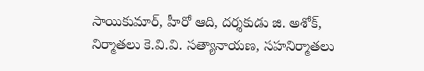సాయికుమార్, హీరో ఆది, దర్శకుడు జి. అశోక్, నిర్మాతలు కె.వి.వి. సత్యానాయణ, సహనిర్మాతలు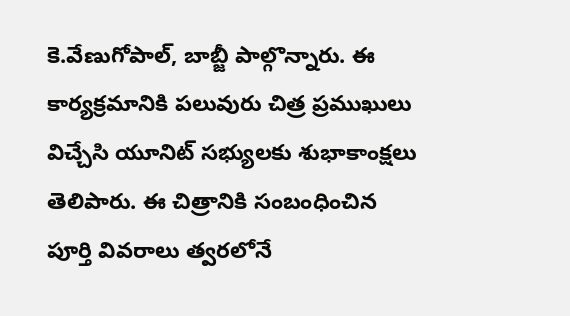కె.వేణుగోపాల్, బాబ్జీ పాల్గొన్నారు. ఈ కార్యక్రమానికి పలువురు చిత్ర ప్రముఖులు విచ్చేసి యూనిట్ సభ్యులకు శుభాకాంక్షలు తెలిపారు. ఈ చిత్రానికి సంబంధించిన పూర్తి వివరాలు త్వరలోనే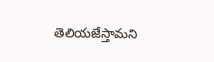తెలియజేస్తామని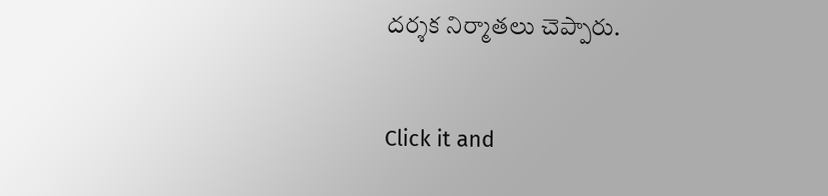దర్శక నిర్మాతలు చెప్పారు.


Click it and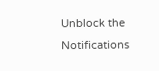Unblock the Notifications